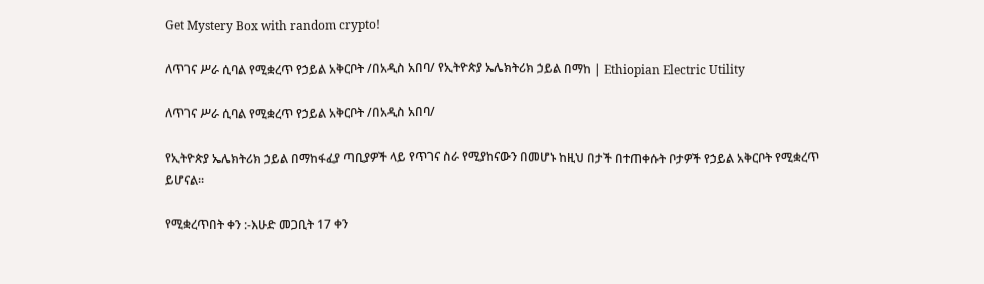Get Mystery Box with random crypto!

ለጥገና ሥራ ሲባል የሚቋረጥ የኃይል አቅርቦት /በአዲስ አበባ/ የኢትዮጵያ ኤሌክትሪክ ኃይል በማከ | Ethiopian Electric Utility

ለጥገና ሥራ ሲባል የሚቋረጥ የኃይል አቅርቦት /በአዲስ አበባ/

የኢትዮጵያ ኤሌክትሪክ ኃይል በማከፋፈያ ጣቢያዎች ላይ የጥገና ስራ የሚያከናውን በመሆኑ ከዚህ በታች በተጠቀሱት ቦታዎች የኃይል አቅርቦት የሚቋረጥ ይሆናል፡፡

የሚቋረጥበት ቀን :-እሁድ መጋቢት 17 ቀን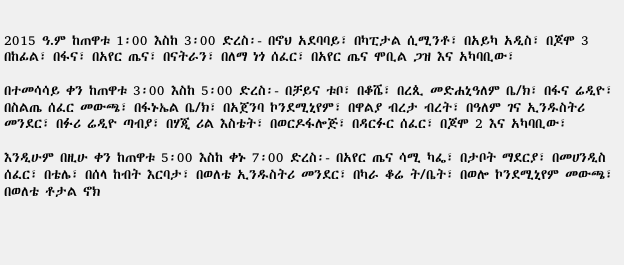2015 ዓ.ም ከጠዋቱ 1፡00 እስከ 3፡00 ድረስ፡- በኖህ አደባባይ፣ በካፒታል ሲሚንቶ፣ በአይካ አዲስ፣ በጆሞ 3 በከፊል፣ በፋና፣ በአየር ጤና፣ በናትራን፣ በለማ ነጎ ሰፈር፣ በአየር ጤና ሞቢል ጋዝ እና አካባቢው፣

በተመሳሳይ ቀን ከጠዋቱ 3፡00 እስከ 5፡00 ድረስ፡- በቻይና ቱቦ፣ በቆሼ፣ በረጲ መድሐኒዓለም ቤ/ክ፣ በፋና ሬዲዮ፣ በስልጤ ሰፈር መውጫ፣ በፋኑኤል ቤ/ክ፣ በአጀንባ ኮንደሚኒየም፣ በዋልያ ብረታ ብረት፣ በዓለም ገና ኢንዱስትሪ መንደር፣ በፉሪ ሬዲዮ ጣብያ፣ በሃጂ ሪል እስቴት፣ በወርዶፋሎጅ፣ በዳርፉር ሰፈር፣ በጆሞ 2 እና አካባቢው፣

እንዲሁም በዚሁ ቀን ከጠዋቱ 5፡00 እስከ ቀኑ 7፡00 ድረስ፡- በአየር ጤና ሳሚ ካፌ፣ በታቦት ማደርያ፣ በመሀንዲስ ሰፈር፣ በቴሌ፣ በሰላ ከብት እርባታ፣ በወለቴ ኢንዱስትሪ መንደር፣ በካራ ቆሬ ት/ቤት፣ በወሎ ኮንደሚኒየም መውጫ፣ በወለቴ ቶታል ኖክ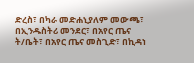ድረስ፣ በካራ መድሐኒያለም መውጫ፣ በኢንዱስትሪ መንደር፣ በአየር ጤና ት/ቤት፣ በአየር ጤና መስጊድ፣ በኪዳነ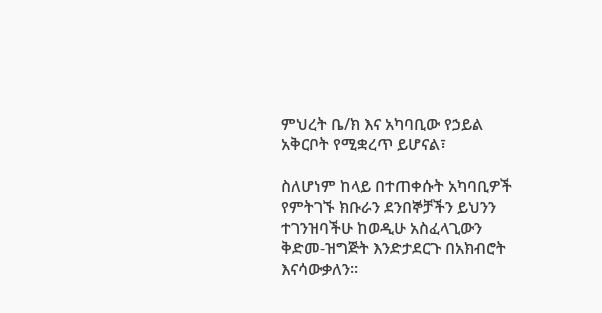ምህረት ቤ/ክ እና አካባቢው የኃይል አቅርቦት የሚቋረጥ ይሆናል፣

ስለሆነም ከላይ በተጠቀሱት አካባቢዎች የምትገኙ ክቡራን ደንበኞቻችን ይህንን ተገንዝባችሁ ከወዲሁ አስፈላጊውን ቅድመ-ዝግጅት እንድታደርጉ በአክብሮት እናሳውቃለን፡፡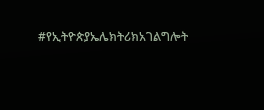#የኢትዮጵያኤሌክትሪክአገልግሎት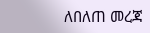ለበለጠ መረጃ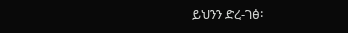ይህንን ድረ-ገፅ፡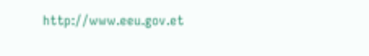http://www.eeu.gov.et